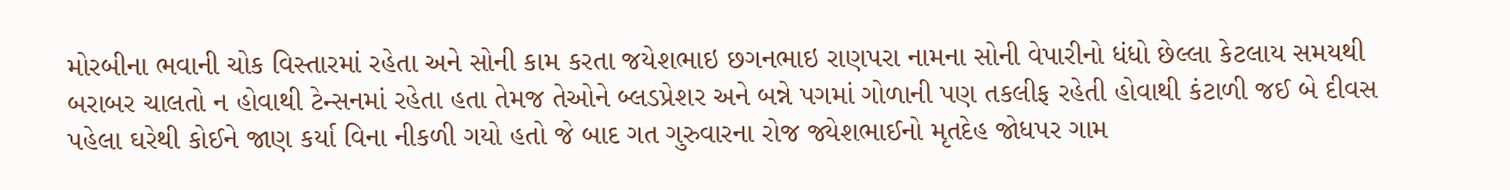મોરબીના ભવાની ચોક વિસ્તારમાં રહેતા અને સોની કામ કરતા જયેશભાઇ છગનભાઇ રાણપરા નામના સોની વેપારીનો ધંધો છેલ્લા કેટલાય સમયથી બરાબર ચાલતો ન હોવાથી ટેન્સનમાં રહેતા હતા તેમજ તેઓને બ્લડપ્રેશર અને બન્ને પગમાં ગોળાની પણ તકલીફ રહેતી હોવાથી કંટાળી જઈ બે દીવસ પહેલા ઘરેથી કોઈને જાણ કર્યા વિના નીકળી ગયો હતો જે બાદ ગત ગુરુવારના રોજ જ્યેશભાઈનો મૃતદેહ જોધપર ગામ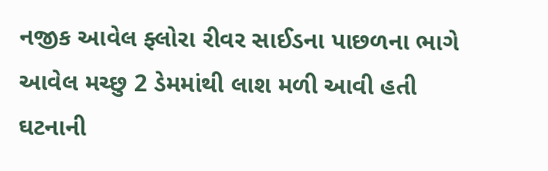નજીક આવેલ ફ્લોરા રીવર સાઈડના પાછળના ભાગે આવેલ મચ્છુ 2 ડેમમાંથી લાશ મળી આવી હતી ઘટનાની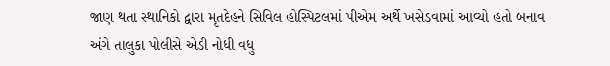જાણ થતા સ્થાનિકો દ્વારા મૃતદેહને સિવિલ હોસ્પિટલમાં પીએમ અર્થે ખસેડવામાં આવ્યો હતો બનાવ અંગે તાલુકા પોલીસે એડી નોધી વધુ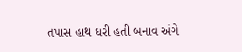તપાસ હાથ ધરી હતી બનાવ અંગે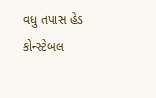વધુ તપાસ હેડ કોન્સ્ટેબલ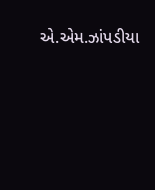એ.એમ.ઝાંપડીયા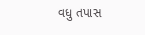વધુ તપાસ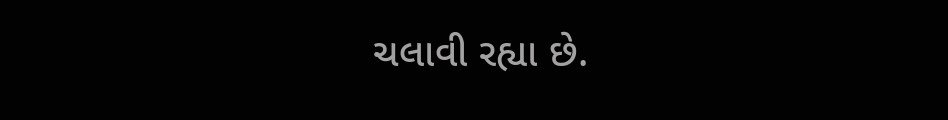ચલાવી રહ્યા છે.